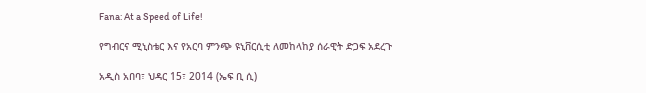Fana: At a Speed of Life!

የግብርና ሚኒስቴር እና የአርባ ምንጭ ዩኒቨርሲቲ ለመከላከያ ሰራዊት ድጋፍ አደረጉ

አዲስ አበባ፣ ህዳር 15፣ 2014 (ኤፍ ቢ ሲ)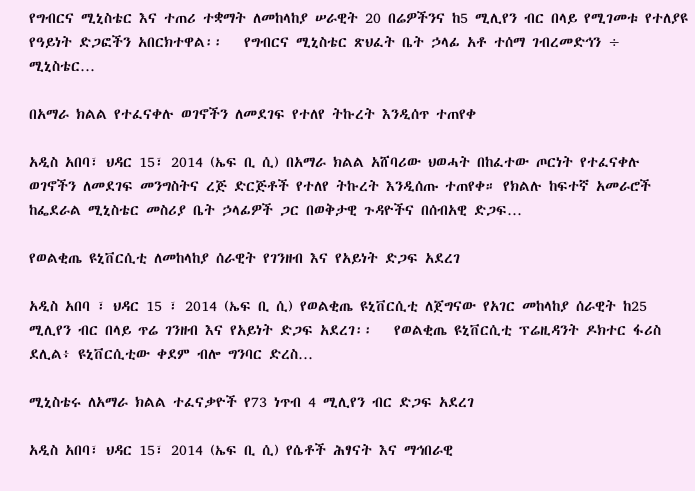የግብርና ሚኒስቴር እና ተጠሪ ተቋማት ለመከላከያ ሠራዊት 20 በሬዎችንና ከ5 ሚሊየን ብር በላይ የሚገመቱ የተለያዩ የዓይነት ድጋፎችን አበርክተዋል፡፡   የግብርና ሚኒስቴር ጽህፈት ቤት ኃላፊ አቶ ተሰማ ገብረመድኅን ÷ ሚኒስቴር…

በአማራ ክልል የተፈናቀሉ ወገኖችን ለመደገፍ የተለየ ትኩረት እንዲሰጥ ተጠየቀ

አዲስ አበባ፣ ህዳር 15፣ 2014 (ኤፍ ቢ ሲ) በአማራ ክልል አሸባሪው ህወሓት በከፈተው ጦርነት የተፈናቀሉ ወገኖችን ለመደገፍ መንግስትና ረጅ ድርጅቶች የተለየ ትኩረት እንዲሰጡ ተጠየቀ። የክልሉ ከፍተኛ አመራሮች ከፌደራል ሚኒስቴር መስሪያ ቤት ኃላፊዎች ጋር በወቅታዊ ጉዳዮችና በሰብአዊ ድጋፍ…

የወልቂጤ ዩኒቨርሲቲ ለመከላከያ ሰራዊት የገንዘብ እና የአይነት ድጋፍ አደረገ

አዲስ አበባ ፣ ህዳር 15 ፣ 2014 (ኤፍ ቢ ሲ) የወልቂጤ ዩኒቨርሲቲ ለጀግናው የአገር መከላከያ ሰራዊት ከ25 ሚሊየን ብር በላይ ጥሬ ገንዘብ እና የአይነት ድጋፍ አደረገ፡፡   የወልቂጤ ዩኒቨርሲቲ ፕሬዚዳንት ዶክተር ፋሪስ ደሊል፥ ዩኒቨርሲቲው ቀደም ብሎ ግንባር ድረስ…

ሚኒስቴሩ ለአማራ ክልል ተፈናቃዮች የ73 ነጥብ 4 ሚሊየን ብር ድጋፍ አደረገ

አዲስ አበባ፣ ህዳር 15፣ 2014 (ኤፍ ቢ ሲ) የሴቶች ሕፃናት እና ማኅበራዊ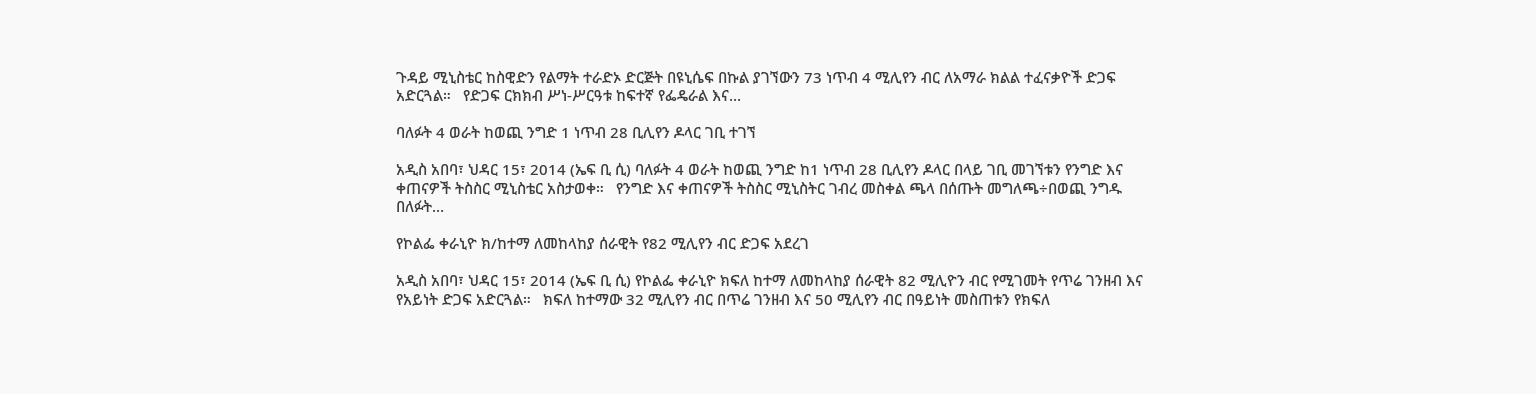ጉዳይ ሚኒስቴር ከስዊድን የልማት ተራድኦ ድርጅት በዩኒሴፍ በኩል ያገኘውን 73 ነጥብ 4 ሚሊየን ብር ለአማራ ክልል ተፈናቃዮች ድጋፍ አድርጓል።   የድጋፍ ርክክብ ሥነ-ሥርዓቱ ከፍተኛ የፌዴራል እና…

ባለፉት 4 ወራት ከወጪ ንግድ 1 ነጥብ 28 ቢሊየን ዶላር ገቢ ተገኘ

አዲስ አበባ፣ ህዳር 15፣ 2014 (ኤፍ ቢ ሲ) ባለፉት 4 ወራት ከወጪ ንግድ ከ1 ነጥብ 28 ቢሊየን ዶላር በላይ ገቢ መገኘቱን የንግድ እና ቀጠናዎች ትስስር ሚኒስቴር አስታወቀ።   የንግድ እና ቀጠናዎች ትስስር ሚኒስትር ገብረ መስቀል ጫላ በሰጡት መግለጫ÷በወጪ ንግዱ በለፉት…

የኮልፌ ቀራኒዮ ክ/ከተማ ለመከላከያ ሰራዊት የ82 ሚሊየን ብር ድጋፍ አደረገ

አዲስ አበባ፣ ህዳር 15፣ 2014 (ኤፍ ቢ ሲ) የኮልፌ ቀራኒዮ ክፍለ ከተማ ለመከላከያ ሰራዊት 82 ሚሊዮን ብር የሚገመት የጥሬ ገንዘብ እና የአይነት ድጋፍ አድርጓል።   ክፍለ ከተማው 32 ሚሊየን ብር በጥሬ ገንዘብ እና 50 ሚሊየን ብር በዓይነት መስጠቱን የክፍለ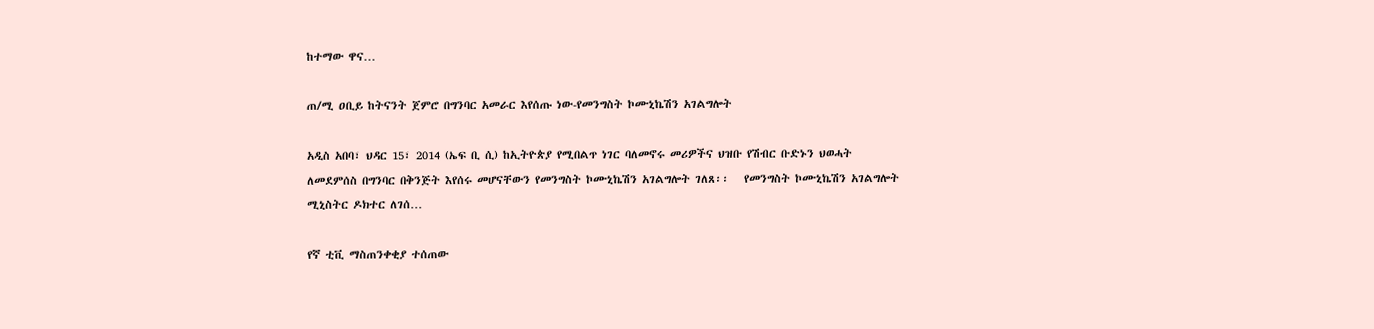ከተማው ዋና…

ጠ/ሚ ዐቢይ ከትናንት ጀምሮ በግንባር አመራር እየሰጡ ነው-የመንግስት ኮሙኒኬሽን አገልግሎት

አዲስ አበባ፣ ህዳር 15፣ 2014 (ኤፍ ቢ ሲ) ከኢትዮጵያ የሚበልጥ ነገር ባለመኖሩ መሪዎችና ህዝቡ የሽብር ቡድኑን ህወሓት ለመደምሰስ በግንባር በቅንጅት እየሰሩ መሆናቸውን የመንግስት ኮሙኒኬሽን አገልግሎት ገለጸ፡፡   የመንግስት ኮሙኒኬሽን አገልግሎት ሚኒስትር ዶክተር ለገሰ…

የኛ ቲቪ ማስጠንቀቂያ ተሰጠው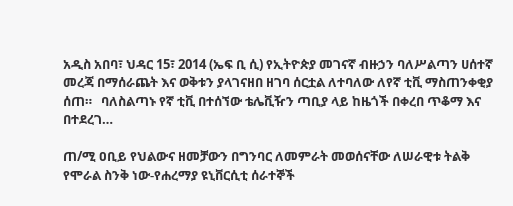አዲስ አበባ፣ ህዳር 15፣ 2014 (ኤፍ ቢ ሲ) የኢትዮጵያ መገናኛ ብዙኃን ባለሥልጣን ሀሰተኛ መረጃ በማሰራጨት እና ወቅቱን ያላገናዘበ ዘገባ ሰርቷል ለተባለው ለየኛ ቲቪ ማስጠንቀቂያ ሰጠ።   ባለስልጣኑ የኛ ቲቪ በተሰኘው ቴሌቪዥን ጣቢያ ላይ ከዜጎች በቀረበ ጥቆማ እና በተደረገ…

ጠ/ሚ ዐቢይ የህልውና ዘመቻውን በግንባር ለመምራት መወሰናቸው ለሠራዊቱ ትልቅ የሞራል ስንቅ ነው-የሐረማያ ዩኒቨርሲቲ ሰራተኞች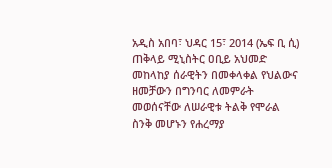አዲስ አበባ፣ ህዳር 15፣ 2014 (ኤፍ ቢ ሲ) ጠቅላይ ሚኒስትር ዐቢይ አህመድ መከላከያ ሰራዊትን በመቀላቀል የህልውና ዘመቻውን በግንባር ለመምራት መወሰናቸው ለሠራዊቱ ትልቅ የሞራል ስንቅ መሆኑን የሐረማያ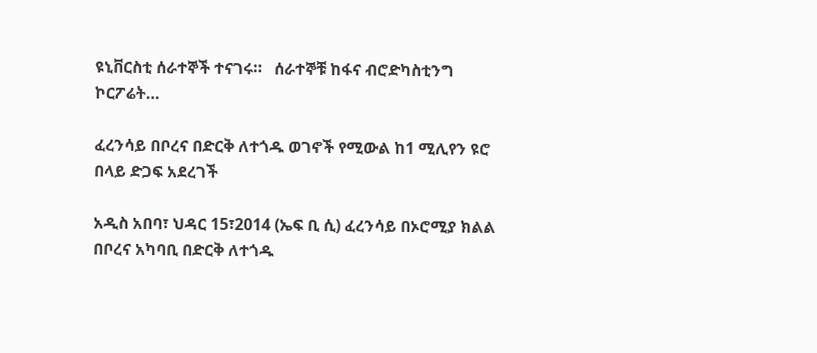ዩኒቨርስቲ ሰራተኞች ተናገሩ።   ሰራተኞቹ ከፋና ብሮድካስቲንግ ኮርፖሬት…

ፈረንሳይ በቦረና በድርቅ ለተጎዱ ወገኖች የሚውል ከ1 ሚሊየን ዩሮ በላይ ድጋፍ አደረገች

አዲስ አበባ፣ ህዳር 15፣2014 (ኤፍ ቢ ሲ) ፈረንሳይ በኦሮሚያ ክልል በቦረና አካባቢ በድርቅ ለተጎዱ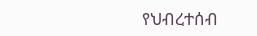የህብረተሰብ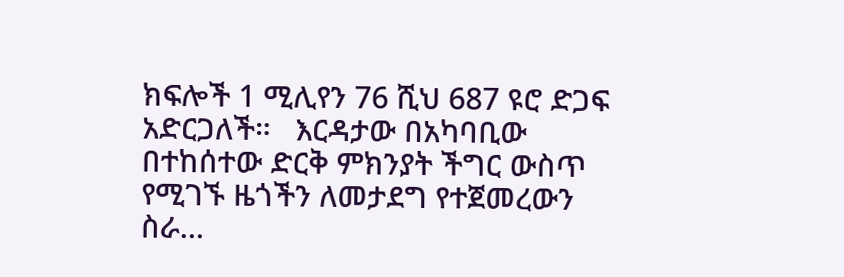ክፍሎች 1 ሚሊየን 76 ሺህ 687 ዩሮ ድጋፍ አድርጋለች።   እርዳታው በአካባቢው በተከሰተው ድርቅ ምክንያት ችግር ውስጥ የሚገኙ ዜጎችን ለመታደግ የተጀመረውን ስራ…